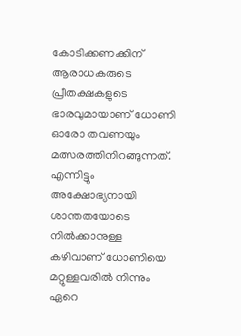കോടിക്കണക്കിന് ആരാധകരുടെ പ്രീതക്ഷകളുടെ ഭാരവുമായാണ് ധോണി ഓരോ തവണയും മത്സരത്തിനിറങ്ങുന്നത്. എന്നിട്ടും അക്ഷോഭ്യനായി ശാന്തതയോടെ നില്‍ക്കാനുള്ള കഴിവാണ് ധോണിയെ മറ്റുള്ളവരില്‍ നിന്നും ഏറെ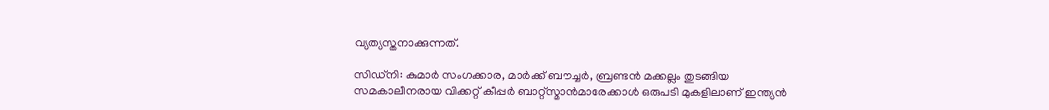വ്യത്യസ്തനാക്കുന്നത്.

സിഡ്നി: കുമാര്‍ സംഗക്കാര, മാര്‍ക്ക് ബൗച്ചര്‍, ബ്രണ്ടന്‍ മക്കല്ലം തുടങ്ങിയ സമകാലീനരായ വിക്കറ്റ് കീപ്പര്‍ ബാറ്റ്സ്മാന്‍മാരേക്കാള്‍ ഒരുപടി മുകളിലാണ് ഇന്ത്യന്‍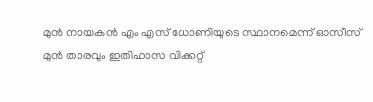മുന്‍ നായകന്‍ എം എസ് ധോണിയുടെ സ്ഥാനമെന്ന് ഓസീസ് മുന്‍ താരവും ഇതിഹാസ വിക്കറ്റ്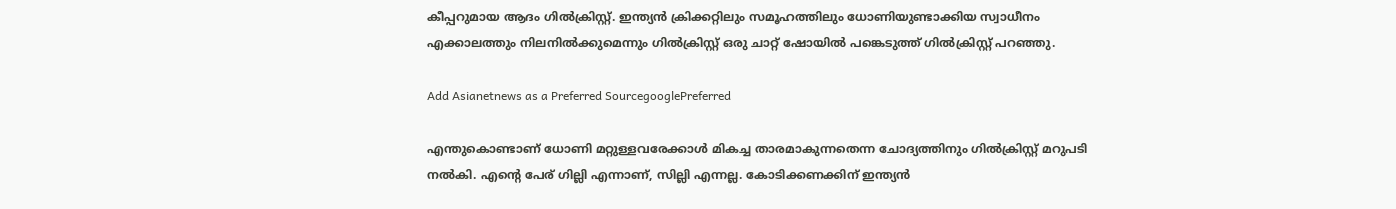കീപ്പറുമായ ആദം ഗില്‍ക്രിസ്റ്റ്. ഇന്ത്യന്‍ ക്രിക്കറ്റിലും സമൂഹത്തിലും ധോണിയുണ്ടാക്കിയ സ്വാധീനം എക്കാലത്തും നിലനില്‍ക്കുമെന്നും ഗില്‍ക്രിസ്റ്റ് ഒരു ചാറ്റ് ഷോയില്‍ പങ്കെടുത്ത് ഗില്‍ക്രിസ്റ്റ് പറഞ്ഞു.

Add Asianetnews as a Preferred SourcegooglePreferred

എന്തുകൊണ്ടാണ് ധോണി മറ്റുള്ളവരേക്കാള്‍ മികച്ച താരമാകുന്നതെന്ന ചോദ്യത്തിനും ഗില്‍ക്രിസ്റ്റ് മറുപടി നല്‍കി. എന്റെ പേര് ഗില്ലി എന്നാണ്, സില്ലി എന്നല്ല. കോടിക്കണക്കിന് ഇന്ത്യന്‍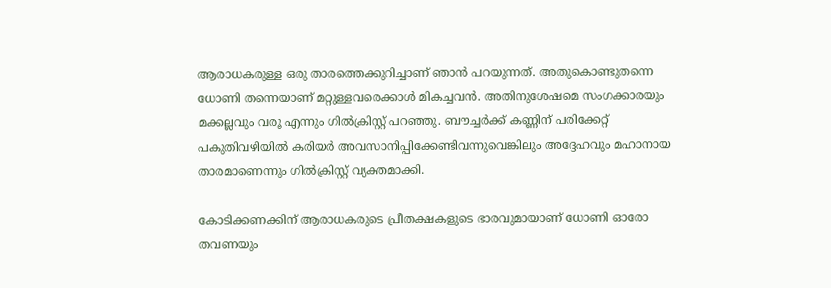ആരാധകരുള്ള ഒരു താരത്തെക്കുറിച്ചാണ് ഞാന്‍ പറയുന്നത്. അതുകൊണ്ടുതന്നെ ധോണി തന്നെയാണ് മറ്റുള്ളവരെക്കാള്‍ മികച്ചവന്‍. അതിനുശേഷമെ സംഗക്കാരയും മക്കല്ലവും വരൂ എന്നും ഗില്‍ക്രിസ്റ്റ് പറഞ്ഞു. ബൗച്ചര്‍ക്ക് കണ്ണിന് പരിക്കേറ്റ് പകുതിവഴിയില്‍ കരിയര്‍ അവസാനിപ്പിക്കേണ്ടിവന്നുവെങ്കിലും അദ്ദേഹവും മഹാനായ താരമാണെന്നും ഗില്‍ക്രിസ്റ്റ് വ്യക്തമാക്കി.

കോടിക്കണക്കിന് ആരാധകരുടെ പ്രീതക്ഷകളുടെ ഭാരവുമായാണ് ധോണി ഓരോ തവണയും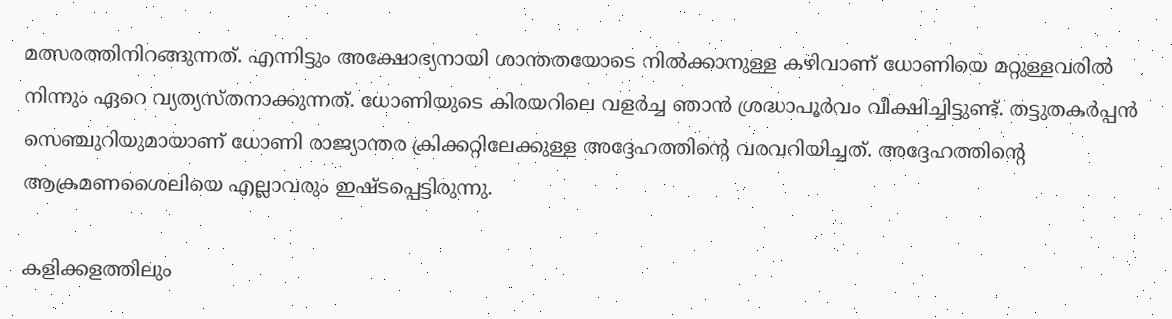മത്സരത്തിനിറങ്ങുന്നത്. എന്നിട്ടും അക്ഷോഭ്യനായി ശാന്തതയോടെ നില്‍ക്കാനുള്ള കഴിവാണ് ധോണിയെ മറ്റുള്ളവരില്‍ നിന്നും ഏറെ വ്യത്യസ്തനാക്കുന്നത്. ധോണിയുടെ കിരയറിലെ വളര്‍ച്ച ഞാന്‍ ശ്രദ്ധാപൂര്‍വം വീക്ഷിച്ചിട്ടുണ്ട്. തട്ടുതകര്‍പ്പന്‍ സെഞ്ചുറിയുമായാണ് ധോണി രാജ്യാന്തര ക്രിക്കറ്റിലേക്കുള്ള അദ്ദേഹത്തിന്റെ വരവറിയിച്ചത്. അദ്ദേഹത്തിന്റെ ആക്രമണശൈലിയെ എല്ലാവരും ഇഷ്ടപ്പെട്ടിരുന്നു.

കളിക്കളത്തിലും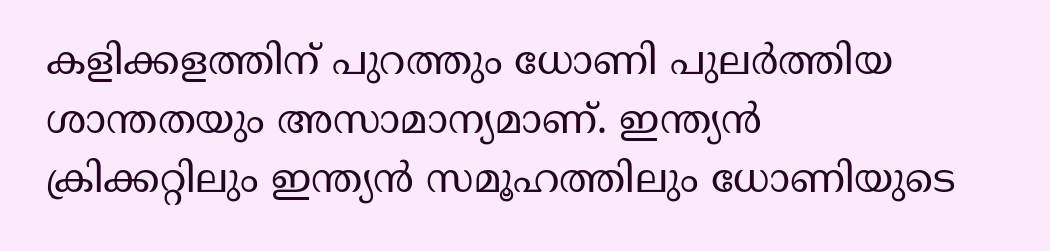കളിക്കളത്തിന് പുറത്തും ധോണി പുലര്‍ത്തിയ ശാന്തതയും അസാമാന്യമാണ്. ഇന്ത്യന്‍ ക്രിക്കറ്റിലും ഇന്ത്യന്‍ സമൂഹത്തിലും ധോണിയുടെ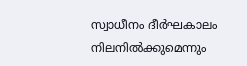സ്വാധീനം ദീര്‍ഘകാലം നിലനില്‍ക്കുമെന്നും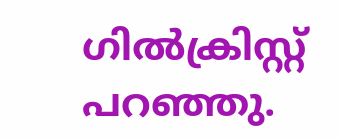ഗില്‍ക്രിസ്റ്റ് പറഞ്ഞു.